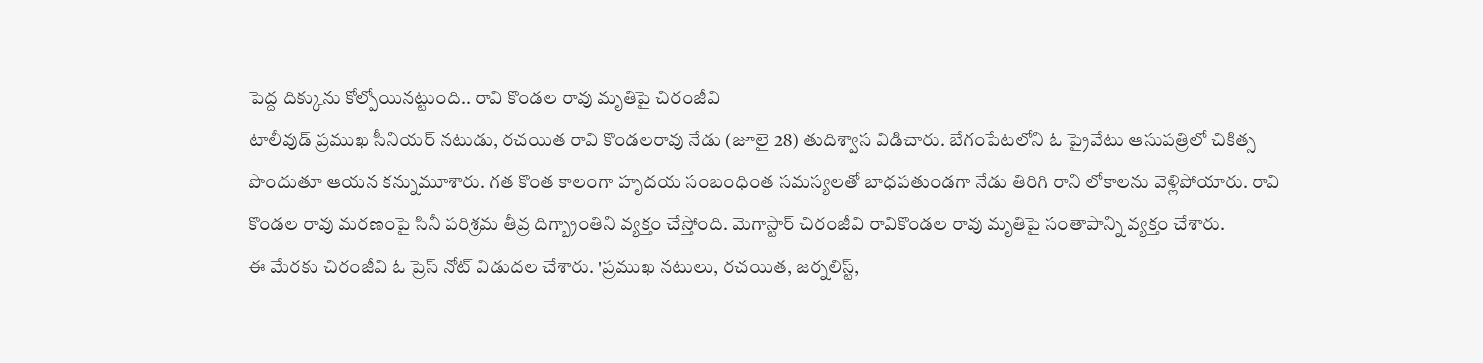పెద్ద దిక్కును కోల్పోయినట్టుంది.. రావి కొండల రావు మృతిపై చిరంజీవి
టాలీవుడ్ ప్రముఖ సీనియర్ నటుడు, రచయిత రావి కొండలరావు నేడు (జూలై 28) తుదిశ్వాస విడిచారు. బేగంపేటలోని ఓ ప్రైవేటు ఆసుపత్రిలో చికిత్స పొందుతూ ఆయన కన్నుమూశారు. గత కొంత కాలంగా హృదయ సంబంధింత సమస్యలతో బాధపతుండగా నేడు తిరిగి రాని లోకాలను వెళ్లిపోయారు. రావి కొండల రావు మరణంపై సినీ పరిశ్రమ తీవ్ర దిగ్బ్రాంతిని వ్యక్తం చేస్తోంది. మెగాస్టార్ చిరంజీవి రావికొండల రావు మృతిపై సంతాపాన్ని వ్యక్తం చేశారు.
ఈ మేరకు చిరంజీవి ఓ ప్రెస్ నోట్ విడుదల చేశారు. 'ప్రముఖ నటులు, రచయిత, జర్నలిస్ట్,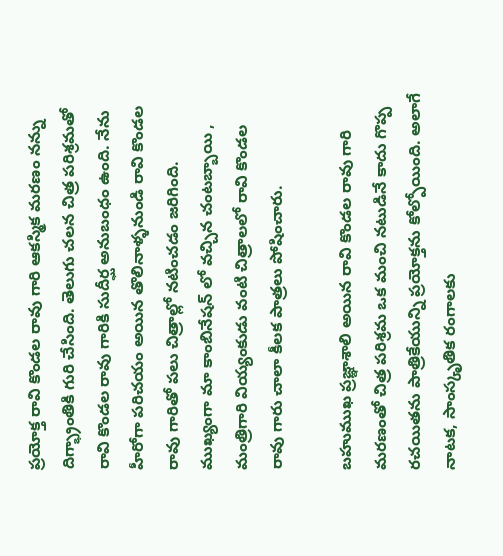ప్రయోక్త రావి కొండల రావు గారి ఆకస్మిక మరణం నన్ను దిగ్భ్రాంతికి గురి చేసింది. తెలుగు చలన చిత్ర పరిశ్రమతో రావి కొండల రావు గారికి సుదీర్ఘ అనుబంధం ఉంది. నేను హీరోగా పరిచయం అయిన తొలినాళ్ళనుండి రావి కొండల రావు గారితో పలు చిత్రాల్లో నటించడం జరిగింది. ముఖ్యంగా మా కాంబినేషన్ లో వచ్చిన చంటబ్బాయి , మంత్రిగారి వియ్యంకుడు వంటి చిత్రాలలో రావి కొండల రావు గారు చాలా కీలక పాత్రలు పోషించారు.

బహుముఖ ప్రజ్ఞాశాలి అయిన రావి కొండల రావు గారి మరణంతో చిత్ర పరిశ్రమ ఒక మంచి నటుడినే కాదు గొప్ప రచయితను పాత్రికేయున్ని ప్రయోక్తను కోల్పోయింది. అలాగే నాటక, సాంస్కృతిక రంగాలకు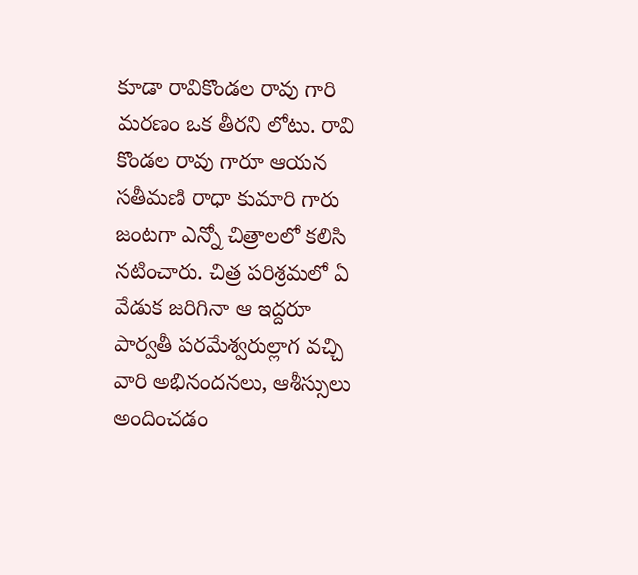కూడా రావికొండల రావు గారి మరణం ఒక తీరని లోటు. రావి కొండల రావు గారూ ఆయన సతీమణి రాధా కుమారి గారు జంటగా ఎన్నో చిత్రాలలో కలిసి నటించారు. చిత్ర పరిశ్రమలో ఏ వేడుక జరిగినా ఆ ఇద్దరూ పార్వతీ పరమేశ్వరుల్లాగ వచ్చి వారి అభినందనలు, ఆశీస్సులు అందించడం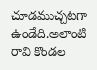చూడముచ్చటగా ఉండేది.అలాంటి రావి కొండల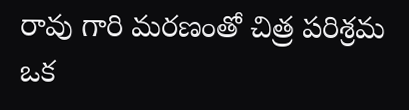రావు గారి మరణంతో చిత్ర పరిశ్రమ ఒక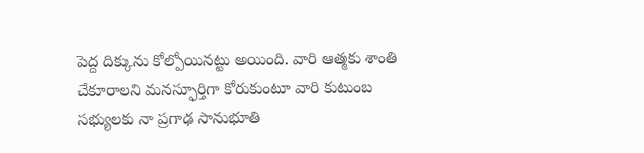పెద్ద దిక్కును కోల్పోయినట్టు అయింది. వారి ఆత్మకు శాంతి చేకూరాలని మనస్ఫూర్తిగా కోరుకుంటూ వారి కుటుంబ సభ్యులకు నా ప్రగాఢ సానుభూతి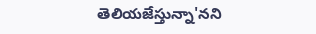తెలియజేస్తున్నా'నని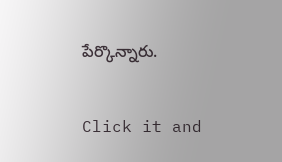పేర్కొన్నారు.


Click it and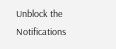Unblock the Notifications